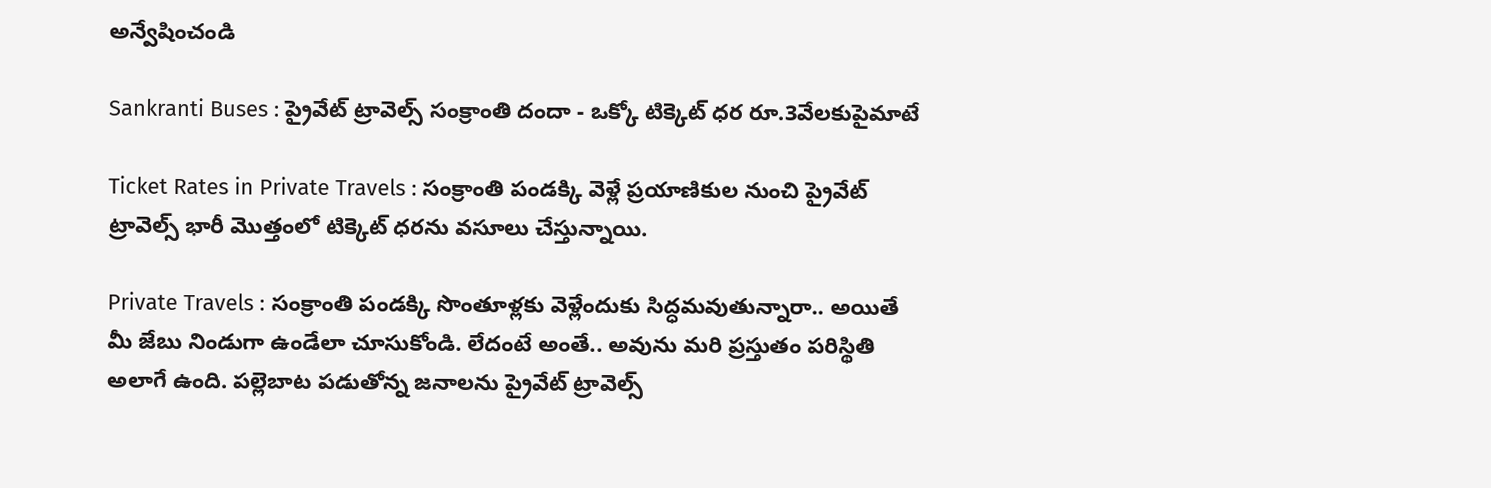అన్వేషించండి

Sankranti Buses : ప్రైవేట్ ట్రావెల్స్ సంక్రాంతి దందా - ఒక్కో టిక్కెట్ ధర రూ.3వేలకుపైమాటే

Ticket Rates in Private Travels : సంక్రాంతి పండక్కి వెళ్లే ప్రయాణికుల నుంచి ప్రైవేట్ ట్రావెల్స్ భారీ మొత్తంలో టిక్కెట్ ధరను వసూలు చేస్తున్నాయి.

Private Travels : సంక్రాంతి పండక్కి సొంతూళ్లకు వెళ్లేందుకు సిద్ధమవుతున్నారా.. అయితే మీ జేబు నిండుగా ఉండేలా చూసుకోండి. లేదంటే అంతే.. అవును మరి ప్రస్తుతం పరిస్థితి అలాగే ఉంది. పల్లెబాట పడుతోన్న జనాలను ప్రైవేట్ ట్రావెల్స్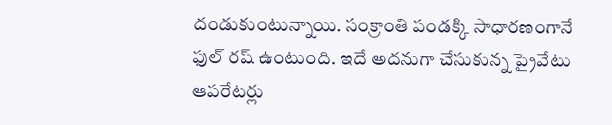దండుకుంటున్నాయి. సంక్రాంతి పండక్కి సాధారణంగానే ఫుల్ రష్ ఉంటుంది. ఇదే అదనుగా చేసుకున్న ప్రైవేటు ఆపరేటర్లు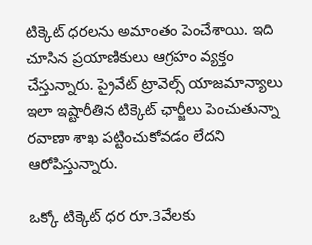టిక్కెట్ ధరలను అమాంతం పెంచేశాయి. ఇది చూసిన ప్రయాణికులు ఆగ్రహం వ్యక్తం చేస్తున్నారు. ప్రైవేట్ ట్రావెల్స్ యాజమాన్యాలు ఇలా ఇష్టారీతిన టిక్కెట్ ఛార్జీలు పెంచుతున్నా రవాణా శాఖ పట్టించుకోవడం లేదని ఆరోపిస్తున్నారు.

ఒక్కో టిక్కెట్ ధర రూ.3వేలకు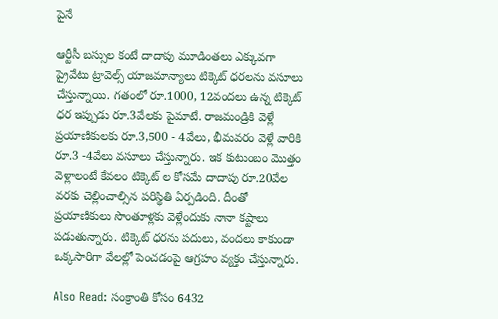పైనే

ఆర్టీసీ బస్సుల కంటే దాదాపు మూడింతలు ఎక్కువగా ప్రైవేటు ట్రావెల్స్ యాజమాన్యాలు టిక్కెట్ ధరలను వసూలు చేస్తున్నాయి. గతంలో రూ.1000, 12వందలు ఉన్న టిక్కెట్ ధర ఇప్పుడు రూ.3వేలకు పైమాటే. రాజమండ్రికి వెళ్లే ప్రయాణికులకు రూ.3,500 - 4వేలు, భీమవరం వెళ్లే వారికి రూ.3 -4వేలు వసూలు చేస్తున్నారు. ఇక కుటుంబం మొత్తం వెళ్లాలంటే కేవలం టిక్కెట్ ల కోసమే దాదాపు రూ.20వేల వరకు చెల్లించాల్సిన పరిస్థితి ఏర్పడింది. దీంతో ప్రయాణికులు సొంతూళ్లకు వెళ్లేందుకు నానా కష్టాలు పడుతున్నారు. టిక్కెట్ ధరను పదులు, వందలు కాకుండా ఒక్కసారిగా వేలల్లో పెంచడంపై ఆగ్రహం వ్యక్తం చేస్తున్నారు.

Also Read: సంక్రాంతి కోసం 6432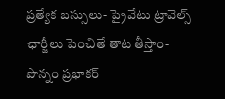ప్రత్యేక బస్సులు- ప్రైవేటు ట్రావెల్స్ ఛార్జీలు పెంచితే తాట తీస్తాం- పొన్నం ప్రభాకర్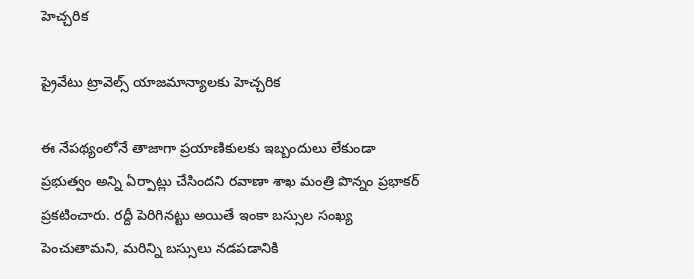హెచ్చరిక

ప్రైవేటు ట్రావెల్స్ యాజమాన్యాలకు హెచ్చరిక

ఈ నేపథ్యంలోనే తాజాగా ప్రయాణికులకు ఇబ్బందులు లేకుండా ప్రభుత్వం అన్ని ఏర్పాట్లు చేసిందని రవాణా శాఖ మంత్రి పొన్నం ప్రభాకర్‌ ప్రకటించారు. రద్దీ పెరిగినట్టు అయితే ఇంకా బస్సుల సంఖ్య పెంచుతామని, మరిన్ని బస్సులు నడపడానికి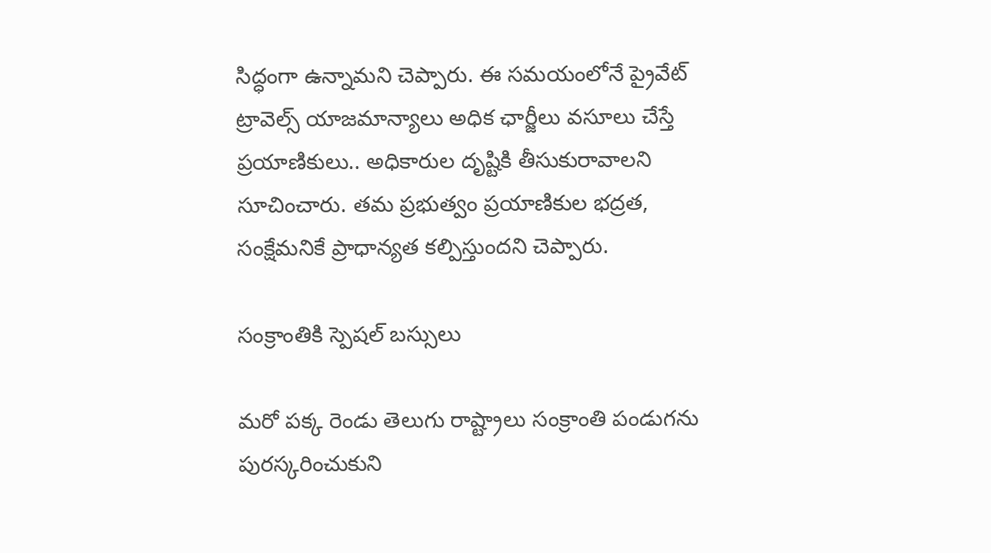సిద్ధంగా ఉన్నామని చెప్పారు. ఈ సమయంలోనే ప్రైవేట్ ట్రావెల్స్ యాజమాన్యాలు అధిక ఛార్జీలు వసూలు చేస్తే ప్రయాణికులు.. అధికారుల దృష్టికి తీసుకురావాలని సూచించారు. తమ ప్రభుత్వం ప్రయాణికుల భద్రత, సంక్షేమనికే ప్రాధాన్యత కల్పిస్తుందని చెప్పారు.

సంక్రాంతికి స్పెషల్ బస్సులు

మరో పక్క రెండు తెలుగు రాష్ట్రాలు సంక్రాంతి పండుగను పురస్కరించుకుని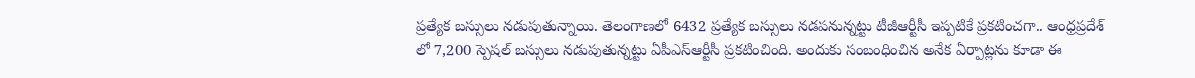ప్రత్యేక బస్సులు నడుపుతున్నాయి. తెలంగాణలో 6432 ప్రత్యేక బస్సులు నడపనున్నట్టు టీజీఆర్టీసీ ఇప్పటికే ప్రకటించగా.. ఆంధ్రప్రదేశ్ లో 7,200 స్పెషల్ బస్సులు నడుపుతున్నట్టు ఏపీఎస్ఆర్టీసీ ప్రకటించింది. అందుకు సంబంధించిన అనేక ఏర్పాట్లను కూడా ఈ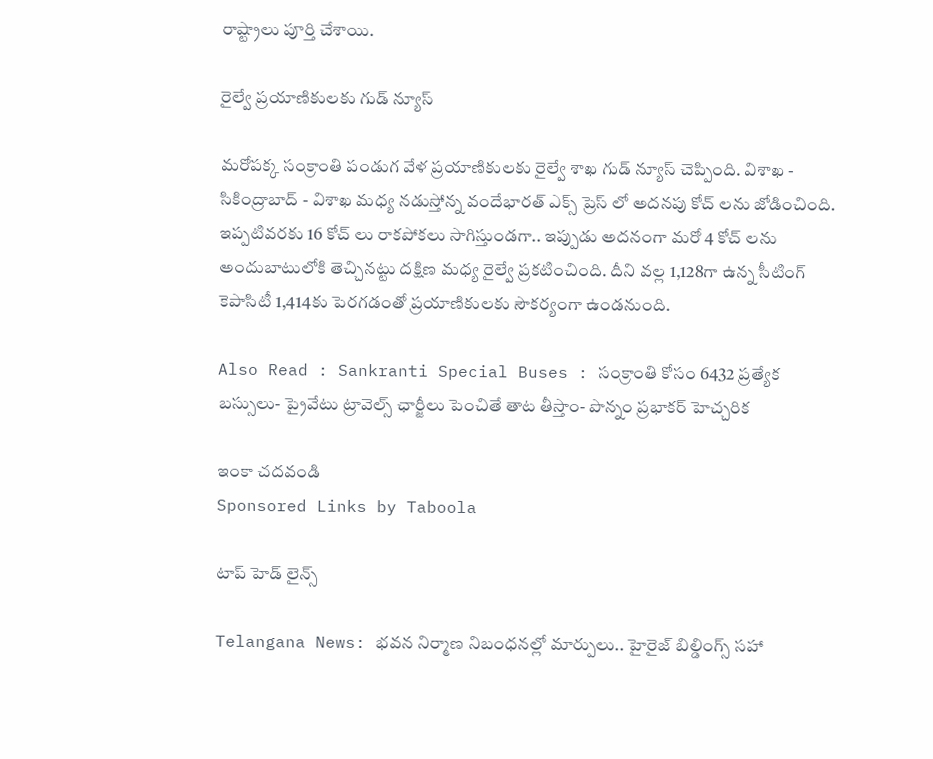రాష్ట్రాలు పూర్తి చేశాయి.

రైల్వే ప్రయాణికులకు గుడ్ న్యూస్

మరోపక్క సంక్రాంతి పండుగ వేళ ప్రయాణికులకు రైల్వే శాఖ గుడ్ న్యూస్ చెప్పింది. విశాఖ - సికింద్రాబాద్ - విశాఖ మధ్య నడుస్తోన్న వందేభారత్ ఎక్స్ ప్రెస్ లో అదనపు కోచ్ లను జోడించింది. ఇప్పటివరకు 16 కోచ్ లు రాకపోకలు సాగిస్తుండగా.. ఇప్పుడు అదనంగా మరో 4 కోచ్ లను అందుబాటులోకి తెచ్చినట్టు దక్షిణ మధ్య రైల్వే ప్రకటించింది. దీని వల్ల 1,128గా ఉన్న సీటింగ్ కెపాసిటీ 1,414కు పెరగడంతో ప్రయాణికులకు సౌకర్యంగా ఉండనుంది.

Also Read : Sankranti Special Buses : సంక్రాంతి కోసం 6432 ప్రత్యేక బస్సులు- ప్రైవేటు ట్రావెల్స్ ఛార్జీలు పెంచితే తాట తీస్తాం- పొన్నం ప్రభాకర్ హెచ్చరిక

ఇంకా చదవండి
Sponsored Links by Taboola

టాప్ హెడ్ లైన్స్

Telangana News: భవన నిర్మాణ నిబంధనల్లో మార్పులు.. హైరైజ్ బిల్డింగ్స్‌ సహా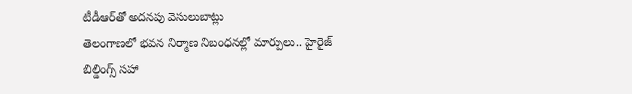టీడీఆర్‌తో అదనపు వెసులుబాట్లు
తెలంగాణలో భవన నిర్మాణ నిబంధనల్లో మార్పులు.. హైరైజ్ బిల్డింగ్స్‌ సహా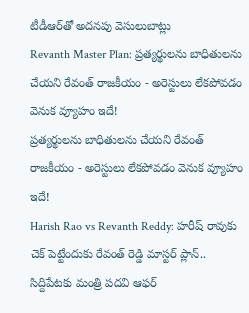టీడీఆర్‌తో అదనపు వెసులుబాట్లు
Revanth Master Plan: ప్రత్యర్థులను బాధితులను చేయని రేవంత్ రాజకీయం - అరెస్టులు లేకపోవడం వెనుక వ్యూహం ఇదే!
ప్రత్యర్థులను బాధితులను చేయని రేవంత్ రాజకీయం - అరెస్టులు లేకపోవడం వెనుక వ్యూహం ఇదే!
Harish Rao vs Revanth Reddy: హరీష్ రావుకు చెక్ పెట్టేందుకు రేవంత్ రెడ్డి మాస్టర్ ప్లాన్.. సిద్దిపేటకు మంత్రి పదవి ఆఫర్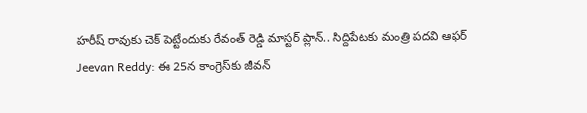హరీష్ రావుకు చెక్ పెట్టేందుకు రేవంత్ రెడ్డి మాస్టర్ ప్లాన్.. సిద్దిపేటకు మంత్రి పదవి ఆఫర్
Jeevan Reddy: ఈ 25న కాంగ్రెస్‌కు జీవన్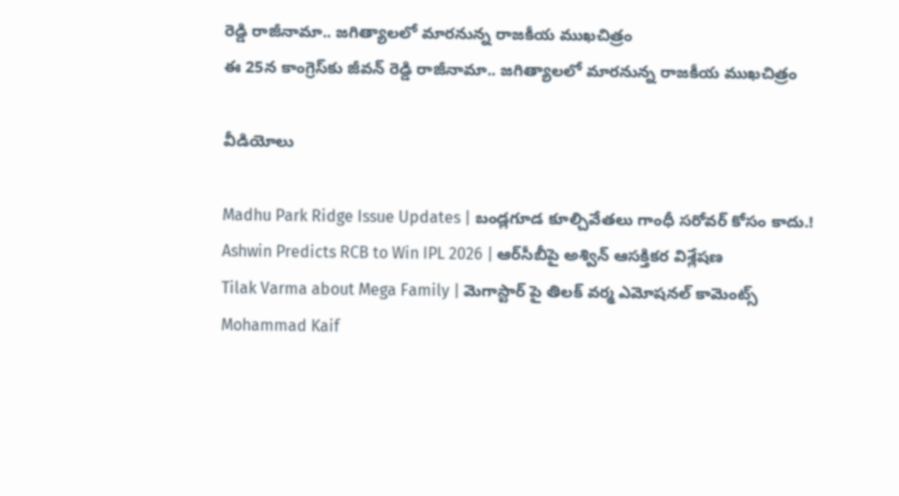రెడ్డి రాజీనామా.. జగిత్యాలలో మారనున్న రాజకీయ ముఖచిత్రం
ఈ 25న కాంగ్రెస్‌కు జీవన్ రెడ్డి రాజీనామా.. జగిత్యాలలో మారనున్న రాజకీయ ముఖచిత్రం

వీడియోలు

Madhu Park Ridge Issue Updates | బండ్లగూడ కూల్చివేతలు గాంధీ సరోవర్ కోసం కాదు.!
Ashwin Predicts RCB to Win IPL 2026 | ఆర్‌సీబీపై అశ్విన్ ఆసక్తికర విశ్లేషణ
Tilak Varma about Mega Family | మెగాస్టార్ పై తిలక్ వర్మ ఎమోషనల్ కామెంట్స్
Mohammad Kaif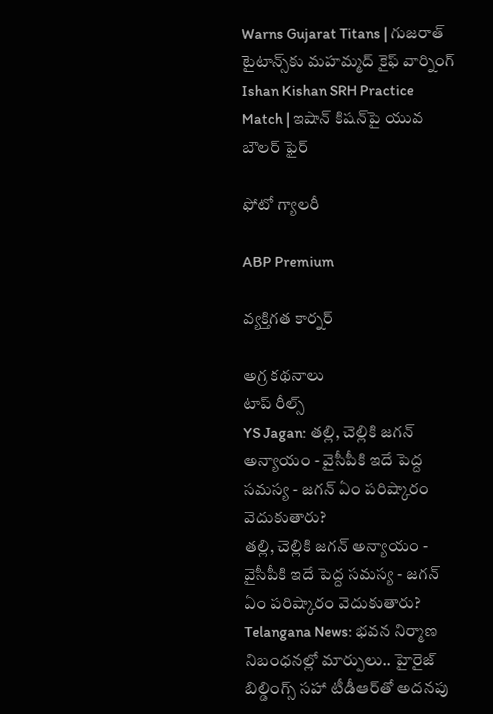Warns Gujarat Titans | గుజరాత్ టైటాన్స్‌కు మహమ్మద్ కైఫ్ వార్నింగ్
Ishan Kishan SRH Practice Match | ఇషాన్ కిషన్‌పై యువ బౌలర్ ఫైర్

ఫోటో గ్యాలరీ

ABP Premium

వ్యక్తిగత కార్నర్

అగ్ర కథనాలు
టాప్ రీల్స్
YS Jagan: తల్లి, చెల్లికి జగన్‌ అన్యాయం - వైసీపీకి ఇదే పెద్ద సమస్య - జగన్ ఏం పరిష్కారం వెదుకుతారు?
తల్లి, చెల్లికి జగన్‌ అన్యాయం - వైసీపీకి ఇదే పెద్ద సమస్య - జగన్ ఏం పరిష్కారం వెదుకుతారు?
Telangana News: భవన నిర్మాణ నిబంధనల్లో మార్పులు.. హైరైజ్ బిల్డింగ్స్‌ సహా టీడీఆర్‌తో అదనపు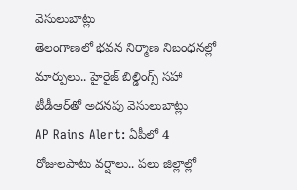వెసులుబాట్లు
తెలంగాణలో భవన నిర్మాణ నిబంధనల్లో మార్పులు.. హైరైజ్ బిల్డింగ్స్‌ సహా టీడీఆర్‌తో అదనపు వెసులుబాట్లు
AP Rains Alert: ఏపీలో 4 రోజులపాటు వర్షాలు.. పలు జిల్లాల్లో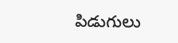పిడుగులు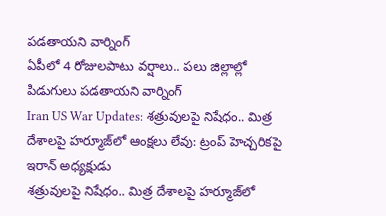పడతాయని వార్నింగ్
ఏపీలో 4 రోజులపాటు వర్షాలు.. పలు జిల్లాల్లో పిడుగులు పడతాయని వార్నింగ్
Iran US War Updates: శత్రువులపై నిషేధం.. మిత్ర దేశాలపై హర్మూజ్‌లో ఆంక్షలు లేవు: ట్రంప్ హెచ్చరికపై ఇరాన్ అధ్యక్షుడు
శత్రువులపై నిషేధం.. మిత్ర దేశాలపై హర్మూజ్‌లో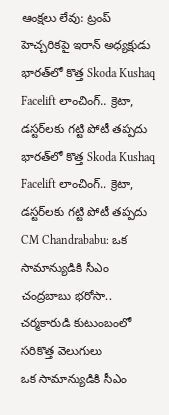ఆంక్షలు లేవు: ట్రంప్ హెచ్చరికపై ఇరాన్ అధ్యక్షుడు
భారత్‌లో కొత్త Skoda Kushaq Facelift లాంచింగ్.. క్రెటా, డస్టర్‌లకు గట్టి పోటీ తప్పదు
భారత్‌లో కొత్త Skoda Kushaq Facelift లాంచింగ్.. క్రెటా, డస్టర్‌లకు గట్టి పోటీ తప్పదు
CM Chandrababu: ఒక సామాన్యుడికి సీఎం చంద్రబాబు భరోసా.. చర్మకారుడి కుటుంబంలో సరికొత్త వెలుగులు
ఒక సామాన్యుడికి సీఎం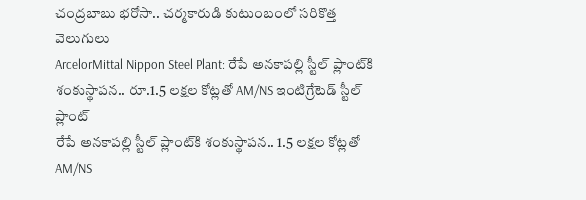చంద్రబాబు భరోసా.. చర్మకారుడి కుటుంబంలో సరికొత్త వెలుగులు
ArcelorMittal Nippon Steel Plant: రేపే అనకాపల్లి స్టీల్ ప్లాంట్‌కి శంకుస్థాపన.. రూ.1.5 లక్షల కోట్లతో AM/NS ఇంటిగ్రేటెడ్ స్టీల్ ప్లాంట్
రేపే అనకాపల్లి స్టీల్ ప్లాంట్‌కి శంకుస్థాపన.. 1.5 లక్షల కోట్లతో AM/NS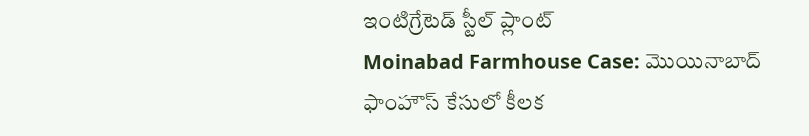ఇంటిగ్రేటెడ్ స్టీల్ ప్లాంట్
Moinabad Farmhouse Case: మొయినాబాద్ ఫాంహౌస్ కేసులో కీలక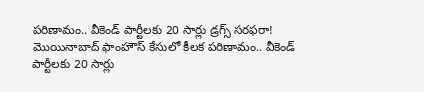పరిణామం.. వీకెండ్ పార్టీలకు 20 సార్లు డ్రగ్స్ సరఫరా!
మొయినాబాద్ ఫాంహౌస్ కేసులో కీలక పరిణామం.. వీకెండ్ పార్టీలకు 20 సార్లు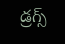డ్రగ్స్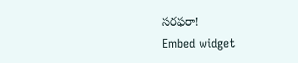సరఫరా!
Embed widget